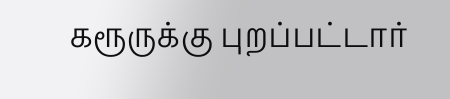கரூருக்கு புறப்பட்டார்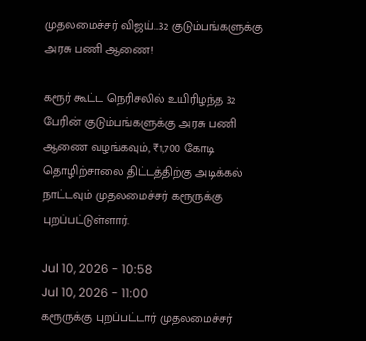முதலமைச்சர் விஜய்...32 குடும்பங்களுக்கு அரசு பணி ஆணை!

கரூர் கூட்ட நெரிசலில் உயிரிழந்த 32 பேரின் குடும்பங்களுக்கு அரசு பணி ஆணை வழங்கவும், ₹1,700 கோடி தொழிற்சாலை திட்டத்திற்கு அடிக்கல் நாட்டவும் முதலமைச்சர் கரூருக்கு புறப்பட்டுள்ளார்.

Jul 10, 2026 - 10:58
Jul 10, 2026 - 11:00
கரூருக்கு புறப்பட்டார் முதலமைச்சர்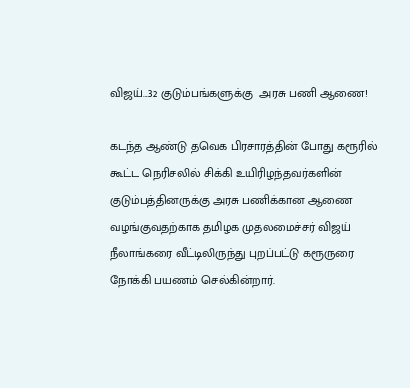விஜய்...32 குடும்பங்களுக்கு  அரசு பணி ஆணை!

கடந்த ஆண்டு தவெக பிரசாரத்தின் போது கரூரில் கூட்ட நெரிசலில் சிக்கி உயிரிழந்தவர்களின் குடும்பத்தினருக்கு அரசு பணிக்கான ஆணை வழங்குவதற்காக தமிழக முதலமைச்சர் விஜய்  நீலாங்கரை வீட்டிலிருந்து புறப்பட்டு கரூருரை நோக்கி பயணம் செல்கின்றார்.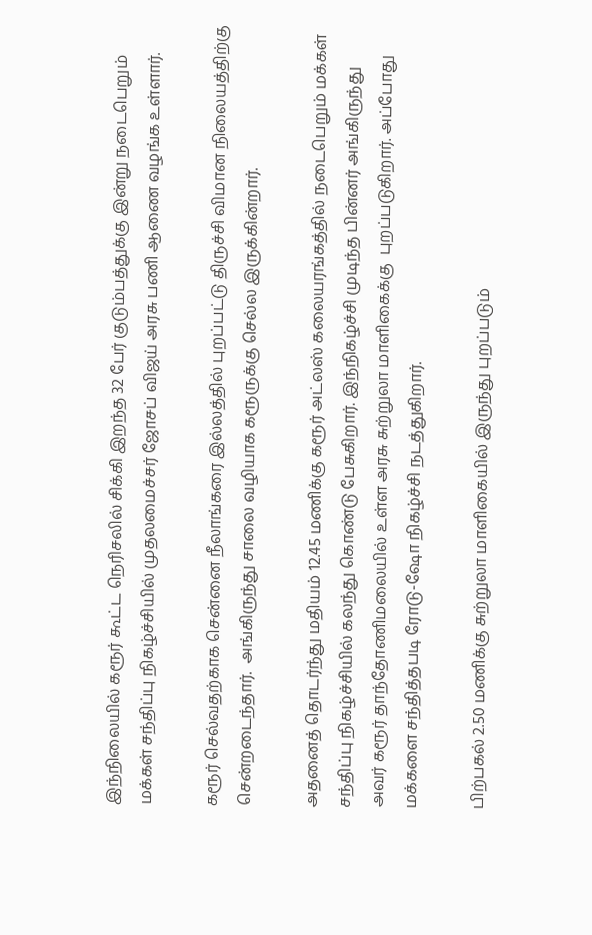இந்நிலையில் கரூர் கூட்ட நெரிசலில் சிக்கி இறந்த 32 பேர் குடும்பத்துக்கு இன்று நடைபெறும் மக்கள் சந்திப்பு நிகழ்ச்சியில் முதலமைச்சர் ஜோசப் விஜய் அரசு பணி ஆணை வழங்க உள்ளார்.

கரூர் செல்வதற்காக சென்னை நீலாங்கரை இல்லத்தில் புறப்பட்டு திருச்சி விமான நிலையத்திற்கு சென்றடைந்தார்.  அங்கிருந்து சாலை வழியாக கரூருக்கு செல்ல இருக்கின்றார்.

அதனைத் தொடர்ந்து மதியம் 12.45 மணிக்கு கரூர் அட்லஸ் கலையரங்கத்தில் நடைபெறும் மக்கள் சந்திப்பு நிகழ்ச்சியில் கலந்து கொண்டு பேசுகிறார். இந்நிகழ்ச்சி முடிந்த பின்னர் அங்கிருந்து அவர் கரூர் தாந்தோணிமலையில் உள்ள அரசு சுற்றுலா மாளிகைக்கு  புறப்படுகிறார். அப்போது மக்களை சந்தித்தபடி ரோடு-ஷோ நிகழ்ச்சி நடத்துகிறார்.

பிற்பகல் 2.50 மணிக்கு சுற்றுலா மாளிகையில் இருந்து புறப்படும்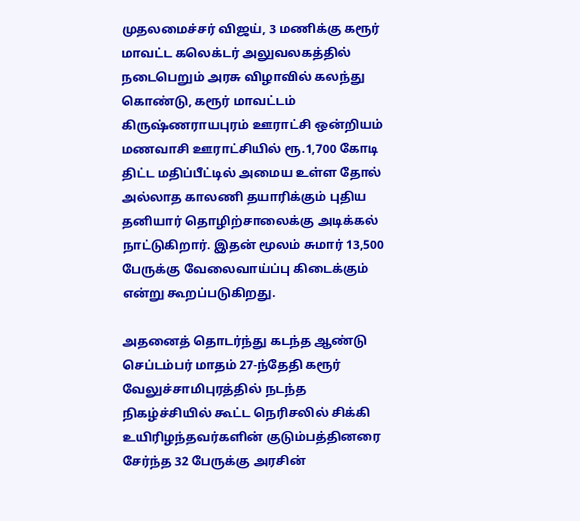முதலமைச்சர் விஜய், 3 மணிக்கு கரூர் மாவட்ட கலெக்டர் அலுவலகத்தில் நடைபெறும் அரசு விழாவில் கலந்து கொண்டு, கரூர் மாவட்டம் கிருஷ்ணராயபுரம் ஊராட்சி ஒன்றியம் மணவாசி ஊராட்சியில் ரூ.1,700 கோடி திட்ட மதிப்பீட்டில் அமைய உள்ள தோல் அல்லாத காலணி தயாரிக்கும் புதிய தனியார் தொழிற்சாலைக்கு அடிக்கல் நாட்டுகிறார். இதன் மூலம் சுமார் 13,500 பேருக்கு வேலைவாய்ப்பு கிடைக்கும் என்று கூறப்படுகிறது.

அதனைத் தொடர்ந்து கடந்த ஆண்டு செப்டம்பர் மாதம் 27-ந்தேதி கரூர் வேலுச்சாமிபுரத்தில் நடந்த நிகழ்ச்சியில் கூட்ட நெரிசலில் சிக்கி உயிரிழந்தவர்களின் குடும்பத்தினரை சேர்ந்த 32 பேருக்கு அரசின்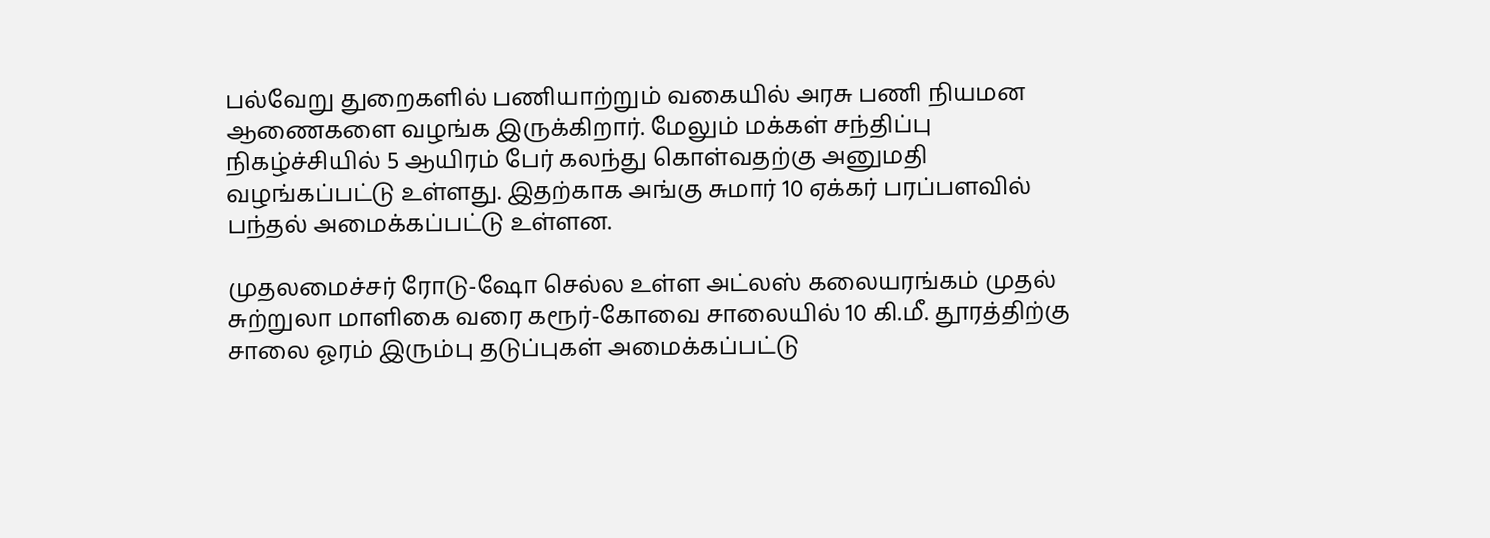பல்வேறு துறைகளில் பணியாற்றும் வகையில் அரசு பணி நியமன ஆணைகளை வழங்க இருக்கிறார். மேலும் மக்கள் சந்திப்பு நிகழ்ச்சியில் 5 ஆயிரம் பேர் கலந்து கொள்வதற்கு அனுமதி வழங்கப்பட்டு உள்ளது. இதற்காக அங்கு சுமார் 10 ஏக்கர் பரப்பளவில் பந்தல் அமைக்கப்பட்டு உள்ளன.

முதலமைச்சர் ரோடு-ஷோ செல்ல உள்ள அட்லஸ் கலையரங்கம் முதல் சுற்றுலா மாளிகை வரை கரூர்-கோவை சாலையில் 10 கி.மீ. தூரத்திற்கு சாலை ஓரம் இரும்பு தடுப்புகள் அமைக்கப்பட்டு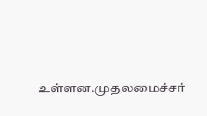உள்ளன.முதலமைச்சர்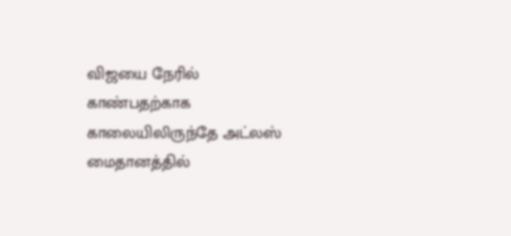விஜயை நேரில் காண்பதற்காக காலையிலிருந்தே அட்லஸ் மைதானத்தில்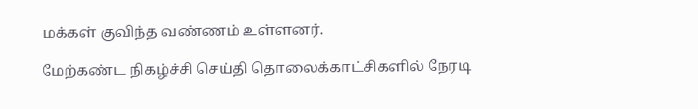மக்கள் குவிந்த வண்ணம் உள்ளனர்.

மேற்கண்ட நிகழ்ச்சி செய்தி தொலைக்காட்சிகளில் நேரடி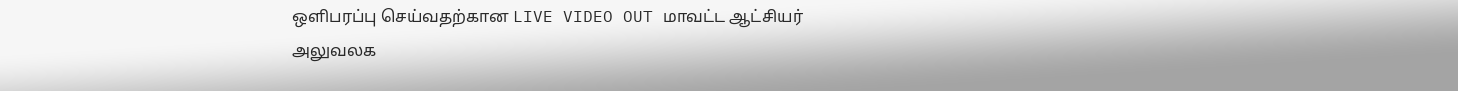ஒளிபரப்பு செய்வதற்கான LIVE VIDEO OUT மாவட்ட ஆட்சியர் அலுவலக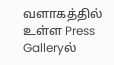வளாகத்தில் உள்ள Press Galleryல்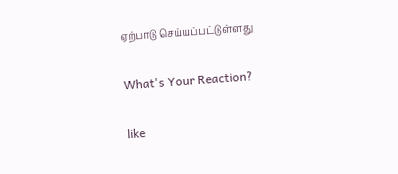ஏற்பாடு செய்யப்பட்டுள்ளது

What's Your Reaction?

like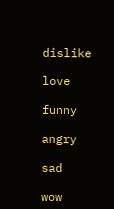dislike

love

funny

angry

sad

wow